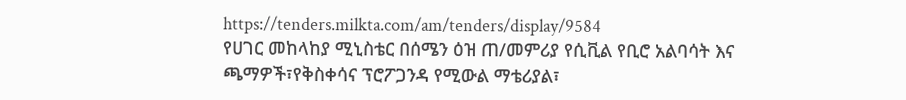https://tenders.milkta.com/am/tenders/display/9584
የሀገር መከላከያ ሚኒስቴር በሰሜን ዕዝ ጠ/መምሪያ የሲቪል የቢሮ አልባሳት እና ጫማዎች፣የቅስቀሳና ፕሮፖጋንዳ የሚውል ማቴሪያል፣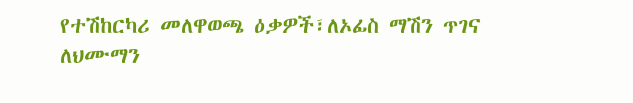የተሽከርካሪ መለዋወጫ ዕቃዎች፣ለኦፊስ ማሽን ጥገና ለህሙማን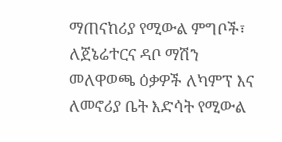ማጠናከሪያ የሚውል ምግቦች፣ ለጀኔሬተርና ዳቦ ማሽን መለዋወጫ ዕቃዎች ለካምፕ እና ለመኖሪያ ቤት እድሳት የሚውል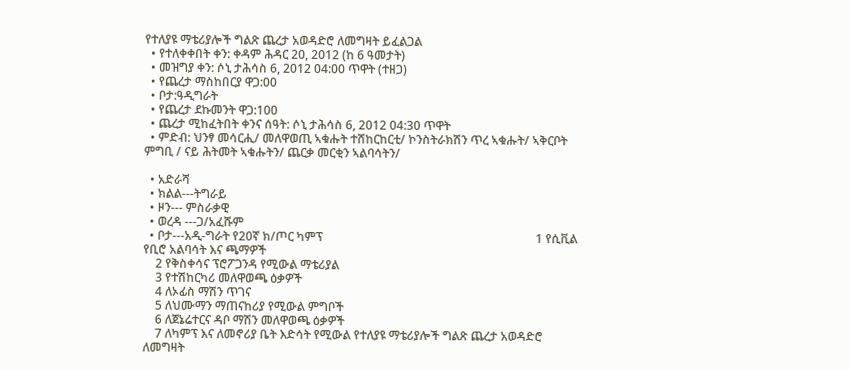የተለያዩ ማቴሪያሎች ግልጽ ጨረታ አወዳድሮ ለመግዛት ይፈልጋል
  • የተለቀቀበት ቀን: ቀዳም ሕዳር 20, 2012 (ከ 6 ዓመታት)
  • መዝግያ ቀን: ሶኒ ታሕሳስ 6, 2012 04:00 ጥዋት (ተዘጋ)
  • የጨረታ ማስከበርያ ዋጋ:00
  • ቦታ:ዓዲግራት
  • የጨረታ ደኩመንት ዋጋ:100
  • ጨረታ ሚከፈትበት ቀንና ሰዓት: ሶኒ ታሕሳስ 6, 2012 04:30 ጥዋት
  • ምድብ: ህንፃ መሳርሒ/ መለዋወጢ ኣቁሑት ተሸከርከርቲ/ ኮንስትራክሽን ጥረ ኣቁሑት/ ኣቅርቦት ምግቢ / ናይ ሕትመት ኣቁሑትን/ ጨርቃ መርቂን ኣልባሳትን/

  • አድራሻ
  • ክልል---ትግራይ
  • ዞን--- ምስራቃዊ
  • ወረዳ ---ጋ/አፈሹም
  • ቦታ---አዲ-ግራት የ20ኛ ክ/ጦር ካምፕ                                                                       1 የሲቪል የቢሮ አልባሳት እና ጫማዎች
    2 የቅስቀሳና ፕሮፖጋንዳ የሚውል ማቴሪያል
    3 የተሽከርካሪ መለዋወጫ ዕቃዎች
    4 ለኦፊስ ማሽን ጥገና
    5 ለህሙማን ማጠናከሪያ የሚውል ምግቦች
    6 ለጀኔሬተርና ዳቦ ማሽን መለዋወጫ ዕቃዎች
    7 ለካምፕ እና ለመኖሪያ ቤት እድሳት የሚውል የተለያዩ ማቴሪያሎች ግልጽ ጨረታ አወዳድሮ ለመግዛት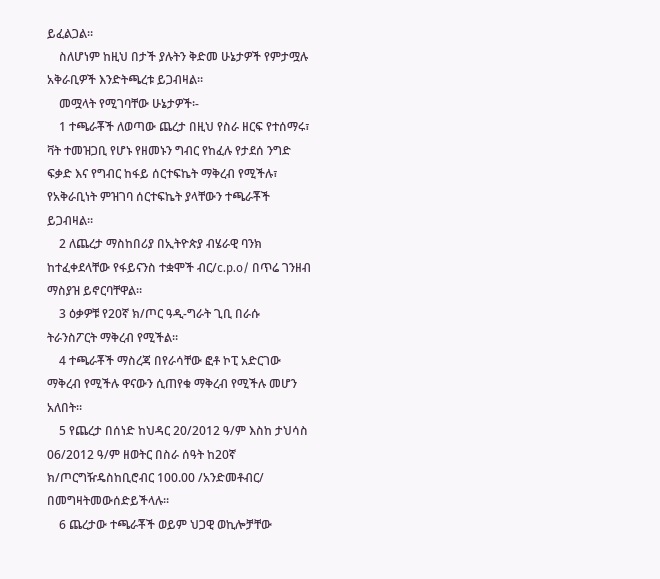ይፈልጋል።
    ስለሆነም ከዚህ በታች ያሉትን ቅድመ ሁኔታዎች የምታሟሉ አቅራቢዎች እንድትጫረቱ ይጋብዛል።
    መሟላት የሚገባቸው ሁኔታዎች፡-
    1 ተጫራቾች ለወጣው ጨረታ በዚህ የስራ ዘርፍ የተሰማሩ፣ ቫት ተመዝጋቢ የሆኑ የዘመኑን ግብር የከፈሉ የታደሰ ንግድ ፍቃድ እና የግብር ከፋይ ሰርተፍኬት ማቅረብ የሚችሉ፣ የአቅራቢነት ምዝገባ ሰርተፍኬት ያላቸውን ተጫራቾች ይጋብዛል።
    2 ለጨረታ ማስከበሪያ በኢትዮጵያ ብሄራዊ ባንክ ከተፈቀደላቸው የፋይናንስ ተቋሞች ብር/c.p.o/ በጥሬ ገንዘብ ማስያዝ ይኖርባቸዋል።
    3 ዕቃዎቹ የ20ኛ ክ/ጦር ዓዲ-ግራት ጊቢ በራሱ ትራንስፖርት ማቅረብ የሚችል።
    4 ተጫራቾች ማስረጃ በየራሳቸው ፎቶ ኮፒ አድርገው ማቅረብ የሚችሉ ዋናውን ሲጠየቁ ማቅረብ የሚችሉ መሆን አለበት።
    5 የጨረታ በሰነድ ከህዳር 20/2012 ዓ/ም እስከ ታህሳስ 06/2012 ዓ/ም ዘወትር በስራ ሰዓት ከ20ኛ ክ/ጦርግዥዴስከቢሮብር 100.00 /አንድመቶብር/ በመግዛትመውሰድይችላሉ።
    6 ጨረታው ተጫራቾች ወይም ህጋዊ ወኪሎቻቸው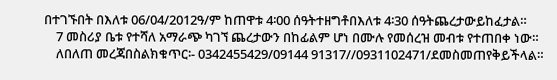በተገኙበት በእለቱ 06/04/2012ዓ/ም ከጠዋቱ 4፡00 ሰዓትተዘግቶበእለቱ 4፡30 ሰዓትጨረታውይከፈታል።
    7 መስሪያ ቤቱ የተሻለ አማራጭ ካገኘ ጨረታውን በከፊልም ሆነ በሙሉ የመሰረዝ መብቱ የተጠበቀ ነው።
    ለበለጠ መረጃበስልክቁጥር፡- 0342455429/09144 91317//0931102471/ደመስመጠየቅይችላል።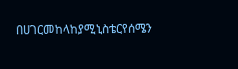በሀገርመከላከያሚኒስቴርየሰሜን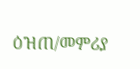ዕዝጠ/መምሪያ